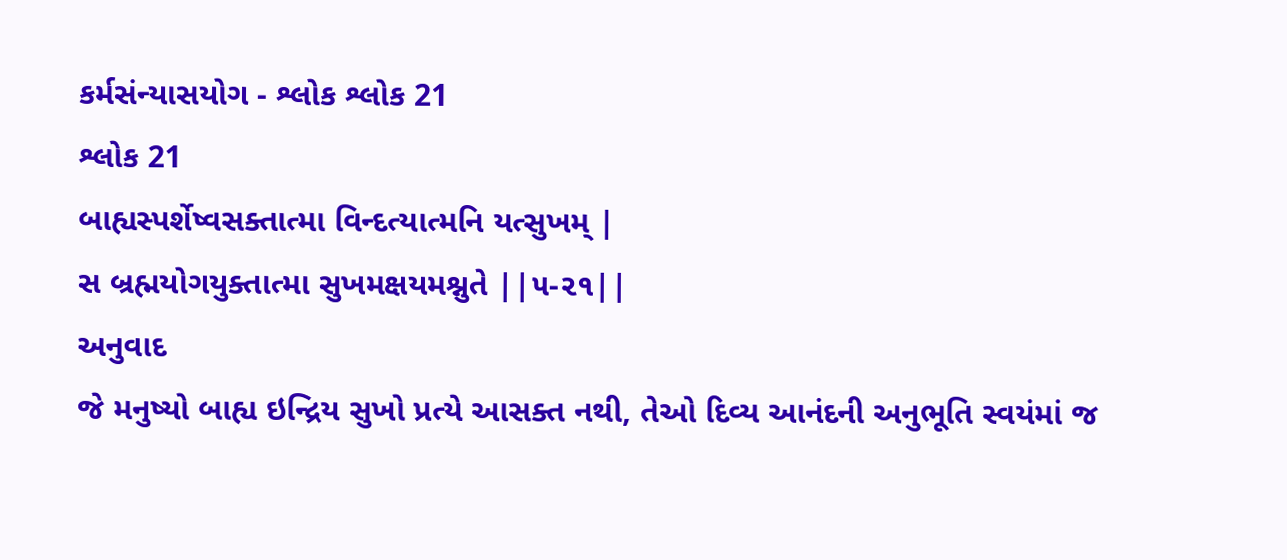કર્મસંન્યાસયોગ - શ્લોક શ્લોક 21
શ્લોક 21
બાહ્યસ્પર્શેષ્વસક્તાત્મા વિન્દત્યાત્મનિ યત્સુખમ્ |
સ બ્રહ્મયોગયુક્તાત્મા સુખમક્ષયમશ્નુતે ||૫-૨૧||
અનુવાદ
જે મનુષ્યો બાહ્ય ઇન્દ્રિય સુખો પ્રત્યે આસક્ત નથી, તેઓ દિવ્ય આનંદની અનુભૂતિ સ્વયંમાં જ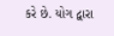કરે છે. યોગ દ્વારા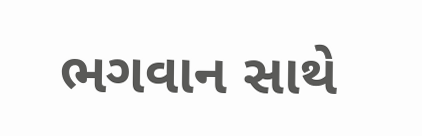ભગવાન સાથે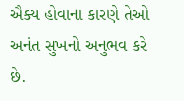ઐક્ય હોવાના કારણે તેઓ અનંત સુખનો અનુભવ કરે છે.